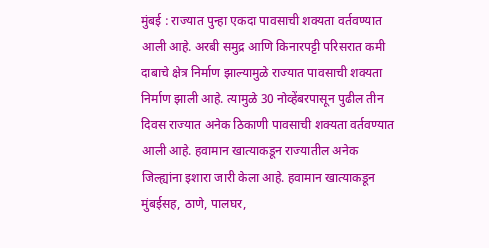मुंबई : राज्यात पुन्हा एकदा पावसाची शक्यता वर्तवण्यात आली आहे. अरबी समुद्र आणि किनारपट्टी परिसरात कमी दाबाचे क्षेत्र निर्माण झाल्यामुळे राज्यात पावसाची शक्यता निर्माण झाली आहे. त्यामुळे 30 नोव्हेंबरपासून पुढील तीन दिवस राज्यात अनेक ठिकाणी पावसाची शक्यता वर्तवण्यात आली आहे. हवामान खात्याकडून राज्यातील अनेक जिल्ह्यांना इशारा जारी केला आहे. हवामान खात्याकडून मुंबईसह, ठाणे, पालघर,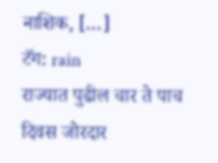नाशिक, […]
टॅग: rain
राज्यात पुढील चार ते पाच दिवस जोरदार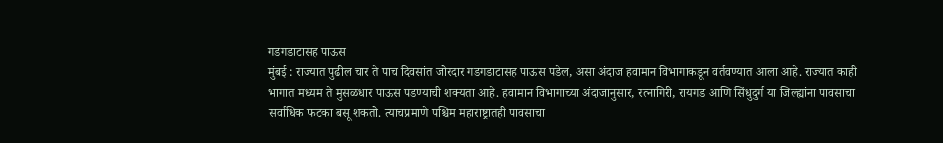गडगडाटासह पाऊस
मुंबई : राज्यात पुढील चार ते पाच दिवसांत जोरदार गडगडाटासह पाऊस पडेल, असा अंदाज हवामान विभागाकडून वर्तवण्यात आला आहे. राज्यात काही भागात मध्यम ते मुसळधार पाऊस पडण्याची शक्यता आहे. हवामान विभागाच्या अंदाजानुसार, रत्नागिरी, रायगड आणि सिंधुदुर्ग या जिल्ह्यांना पावसाचा सर्वाधिक फटका बसू शकतो. त्याचप्रमाणे पश्चिम महाराष्ट्रातही पावसाचा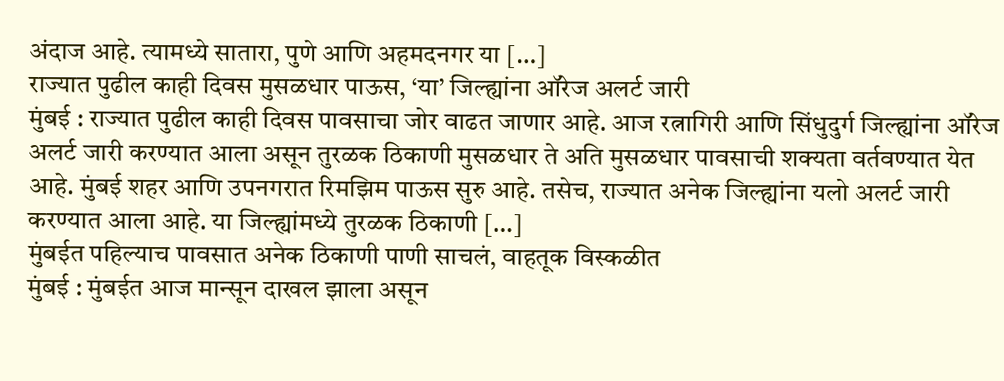अंदाज आहे. त्यामध्ये सातारा, पुणे आणि अहमदनगर या […]
राज्यात पुढील काही दिवस मुसळधार पाऊस, ‘या’ जिल्ह्यांना ऑरेज अलर्ट जारी
मुंबई : राज्यात पुढील काही दिवस पावसाचा जोर वाढत जाणार आहे. आज रत्नागिरी आणि सिंधुदुर्ग जिल्ह्यांना ऑरेज अलर्ट जारी करण्यात आला असून तुरळक ठिकाणी मुसळधार ते अति मुसळधार पावसाची शक्यता वर्तवण्यात येत आहे. मुंबई शहर आणि उपनगरात रिमझिम पाऊस सुरु आहे. तसेच, राज्यात अनेक जिल्ह्यांना यलो अलर्ट जारी करण्यात आला आहे. या जिल्ह्यांमध्ये तुरळक ठिकाणी […]
मुंबईत पहिल्याच पावसात अनेक ठिकाणी पाणी साचलं, वाहतूक विस्कळीत
मुंबई : मुंबईत आज मान्सून दाखल झाला असून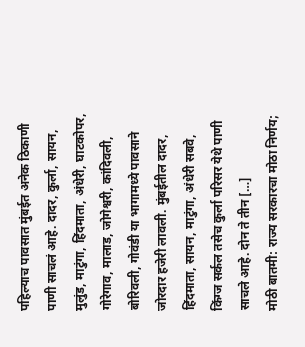पहिल्याच पावसात मुंबईत अनेक ठिकाणी पाणी साचलं आहे. दादर, कुर्ला, सायन, मुलुंड, माटुंगा, हिंदमाता, अंधेरी, घाटकोपर, गोरेगाव, मालाड, जोगेश्वरी, कांदिवली, बोरिवली, गोवंडी या भागामध्ये पावसाने जोरदार हजेरी लावली. मुंबईतील दादर, हिंदमाता, सायन, माटुंगा, अंधेरी सबवे, किंग्ज सर्कल तसेच कुर्ला परिसर येथे पाणी साचले आहे. दोन ते तीन […]
मोठी बातमी: राज्य सरकारचा मोठा निर्णय;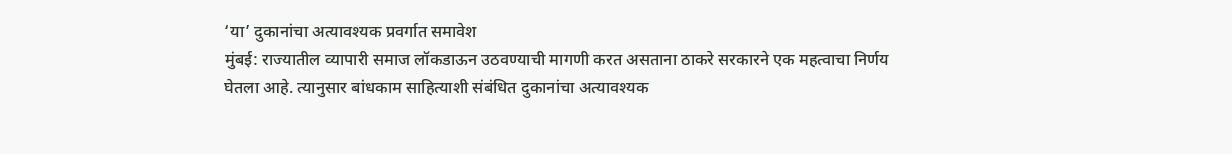‘या’ दुकानांचा अत्यावश्यक प्रवर्गात समावेश
मुंबई: राज्यातील व्यापारी समाज लॉकडाऊन उठवण्याची मागणी करत असताना ठाकरे सरकारने एक महत्वाचा निर्णय घेतला आहे. त्यानुसार बांधकाम साहित्याशी संबंधित दुकानांचा अत्यावश्यक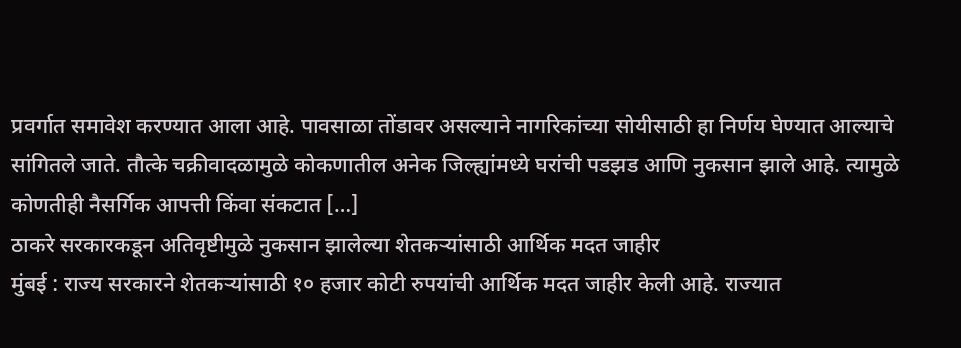प्रवर्गात समावेश करण्यात आला आहे. पावसाळा तोंडावर असल्याने नागरिकांच्या सोयीसाठी हा निर्णय घेण्यात आल्याचे सांगितले जाते. तौत्के चक्रीवादळामुळे कोकणातील अनेक जिल्ह्यांमध्ये घरांची पडझड आणि नुकसान झाले आहे. त्यामुळे कोणतीही नैसर्गिक आपत्ती किंवा संकटात […]
ठाकरे सरकारकडून अतिवृष्टीमुळे नुकसान झालेल्या शेतकऱ्यांसाठी आर्थिक मदत जाहीर
मुंबई : राज्य सरकारने शेतकऱ्यांसाठी १० हजार कोटी रुपयांची आर्थिक मदत जाहीर केली आहे. राज्यात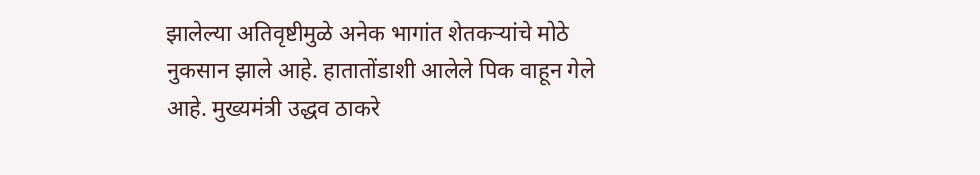झालेल्या अतिवृष्टीमुळे अनेक भागांत शेतकऱ्यांचे मोठे नुकसान झाले आहे. हातातोंडाशी आलेले पिक वाहून गेले आहे. मुख्यमंत्री उद्धव ठाकरे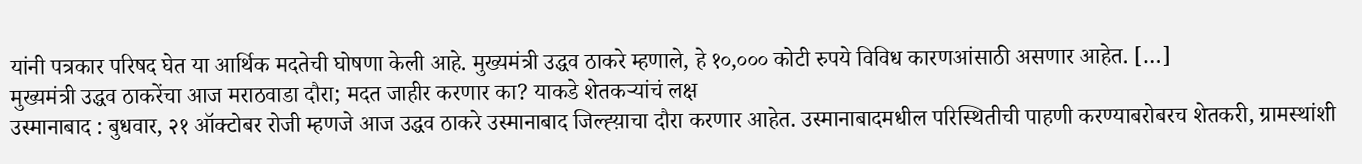यांनी पत्रकार परिषद घेत या आर्थिक मदतेची घोषणा केली आहे. मुख्यमंत्री उद्धव ठाकरे म्हणाले, हे १०,००० कोटी रुपये विविध कारणआंसाठी असणार आहेत. […]
मुख्यमंत्री उद्धव ठाकरेंचा आज मराठवाडा दौरा; मदत जाहीर करणार का? याकडे शेतकऱ्यांचं लक्ष
उस्मानाबाद : बुधवार, २१ ऑक्टोबर रोजी म्हणजे आज उद्धव ठाकरे उस्मानाबाद जिल्ह्य़ाचा दौरा करणार आहेत. उस्मानाबादमधील परिस्थितीची पाहणी करण्याबरोबरच शेतकरी, ग्रामस्थांशी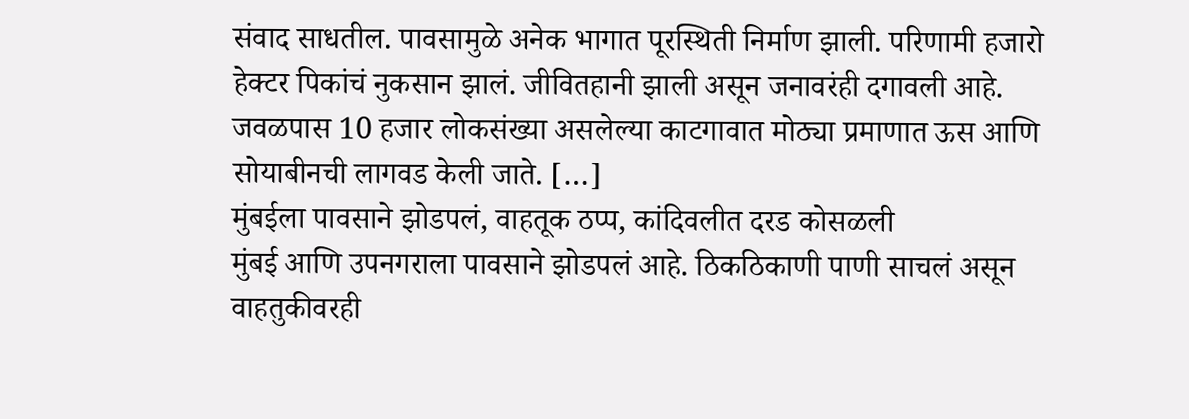संवाद साधतील. पावसामुळे अनेक भागात पूरस्थिती निर्माण झाली. परिणामी हजारो हेक्टर पिकांचं नुकसान झालं. जीवितहानी झाली असून जनावरंही दगावली आहे. जवळपास 10 हजार लोकसंख्या असलेल्या काटगावात मोठ्या प्रमाणात ऊस आणि सोयाबीनची लागवड केली जाते. […]
मुंबईला पावसाने झोडपलं, वाहतूक ठप्प, कांदिवलीत दरड कोसळली
मुंबई आणि उपनगराला पावसाने झोडपलं आहे. ठिकठिकाणी पाणी साचलं असून वाहतुकीवरही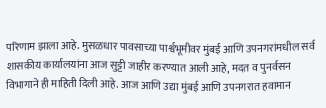परिणाम झाला आहे. मुसळधार पावसाच्या पार्श्वभूमीवर मुंबई आणि उपनगरांमधील सर्व शासकीय कार्यालयांना आज सुट्टी जाहीर करण्यात आली आहे, मदत व पुनर्वसन विभागाने ही माहिती दिली आहे. आज आणि उद्या मुंबई आणि उपनगरात हवामान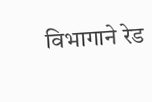विभागाने रेड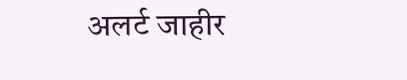अलर्ट जाहीर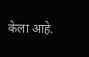केला आहे.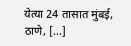येत्या 24 तासात मुंबई, ठाणे, […]